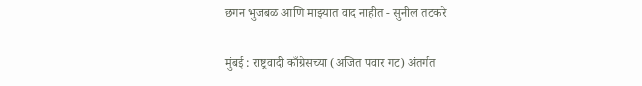छगन भुजबळ आणि माझ्यात वाद नाहीत - सुनील तटकरे

मुंबई : राष्ट्रवादी काँग्रेसच्या (अजित पवार गट) अंतर्गत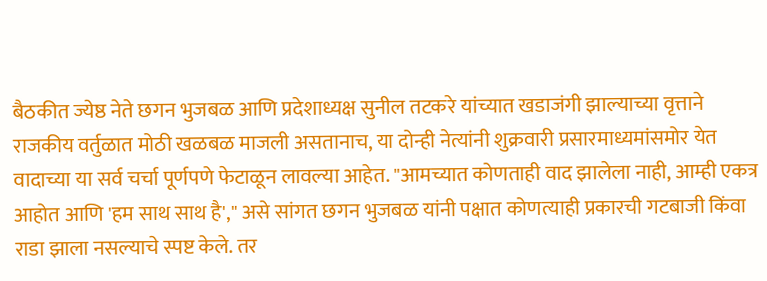बैठकीत ज्येष्ठ नेते छगन भुजबळ आणि प्रदेशाध्यक्ष सुनील तटकरे यांच्यात खडाजंगी झाल्याच्या वृत्ताने राजकीय वर्तुळात मोठी खळबळ माजली असतानाच, या दोन्ही नेत्यांनी शुक्रवारी प्रसारमाध्यमांसमोर येत वादाच्या या सर्व चर्चा पूर्णपणे फेटाळून लावल्या आहेत. "आमच्यात कोणताही वाद झालेला नाही, आम्ही एकत्र आहोत आणि 'हम साथ साथ है'," असे सांगत छगन भुजबळ यांनी पक्षात कोणत्याही प्रकारची गटबाजी किंवा राडा झाला नसल्याचे स्पष्ट केले. तर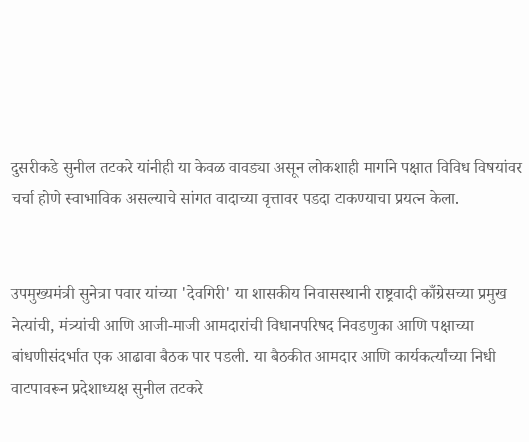दुसरीकडे सुनील तटकरे यांनीही या केवळ वावड्या असून लोकशाही मार्गाने पक्षात विविध विषयांवर चर्चा होणे स्वाभाविक असल्याचे सांगत वादाच्या वृत्तावर पडदा टाकण्याचा प्रयत्न केला.


उपमुख्यमंत्री सुनेत्रा पवार यांच्या 'देवगिरी' या शासकीय निवासस्थानी राष्ट्रवादी काँग्रेसच्या प्रमुख नेत्यांची, मंत्र्यांची आणि आजी-माजी आमदारांची विधानपरिषद निवडणुका आणि पक्षाच्या बांधणीसंदर्भात एक आढावा बैठक पार पडली. या बैठकीत आमदार आणि कार्यकर्त्यांच्या निधी वाटपावरून प्रदेशाध्यक्ष सुनील तटकरे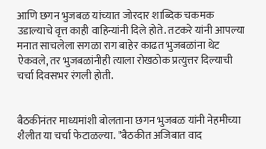आणि छगन भुजबळ यांच्यात जोरदार शाब्दिक चकमक उडाल्याचे वृत्त काही वाहिन्यांनी दिले होते. तटकरे यांनी आपल्या मनात साचलेला सगळा राग बाहेर काढत भुजबळांना थेट ऐकवले, तर भुजबळांनीही त्याला रोखठोक प्रत्युत्तर दिल्याची चर्चा दिवसभर रंगली होती.


बैठकीनंतर माध्यमांशी बोलताना छगन भुजबळ यांनी नेहमीच्या शैलीत या चर्चा फेटाळल्या. "बैठकीत अजिबात वाद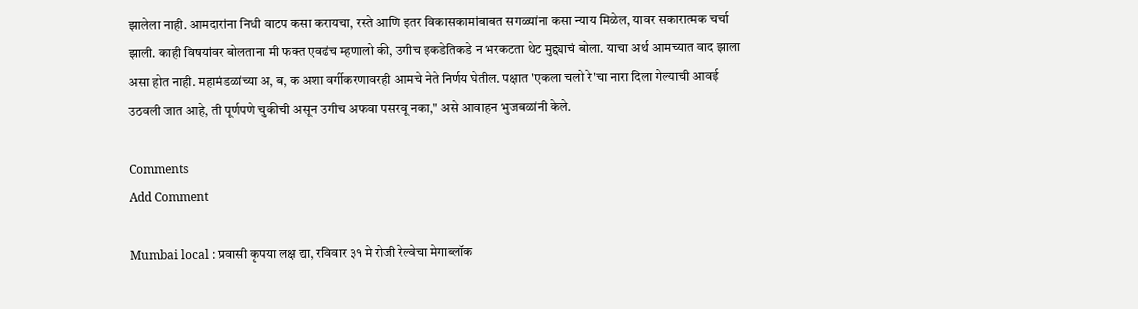झालेला नाही. आमदारांना निधी वाटप कसा करायचा, रस्ते आणि इतर विकासकामांबाबत सगळ्यांना कसा न्याय मिळेल, यावर सकारात्मक चर्चा झाली. काही विषयांवर बोलताना मी फक्त एवढंच म्हणालो की, उगीच इकडेतिकडे न भरकटता थेट मुद्द्याचं बोला. याचा अर्थ आमच्यात वाद झाला असा होत नाही. महामंडळांच्या अ, ब, क अशा वर्गीकरणावरही आमचे नेते निर्णय घेतील. पक्षात 'एकला चलो रे'चा नारा दिला गेल्याची आवई उठवली जात आहे, ती पूर्णपणे चुकीची असून उगीच अफवा पसरवू नका," असे आवाहन भुजबळांनी केले.

Comments
Add Comment

Mumbai local : प्रवासी कृपया लक्ष द्या, रविवार ३१ मे रोजी रेल्वेचा मेगाब्लॉक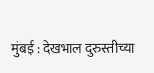मुंबई : देखभाल दुरुस्तीच्या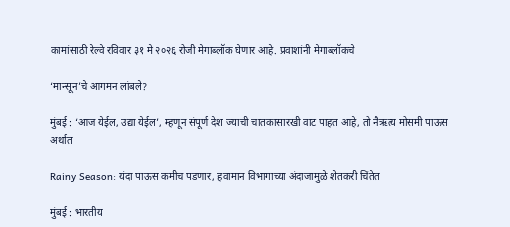कामांसाठी रेल्वे रविवार ३१ मे २०२६ रोजी मेगाब्लॉक घेणार आहे. प्रवाशांनी मेगाब्लॉकचे

‘मान्सून’चे आगमन लांबले?

मुंबई : ‘आज येईल, उद्या येईल’, म्हणून संपूर्ण देश ज्याची चातकासारखी वाट पाहत आहे, तो नैऋत्य मोसमी पाऊस अर्थात

Rainy Season: यंदा पाऊस कमीच पडणार, हवामान विभागाच्या अंदाजामुळे शेतकरी चिंतेत

मुंबई : भारतीय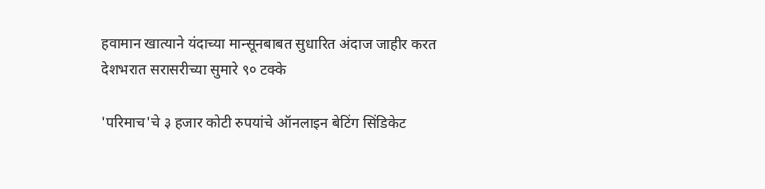हवामान खात्याने यंदाच्या मान्सूनबाबत सुधारित अंदाज जाहीर करत देशभरात सरासरीच्या सुमारे ९० टक्के

'परिमाच'चे ३ हजार कोटी रुपयांचे ऑनलाइन बेटिंग सिंडिकेट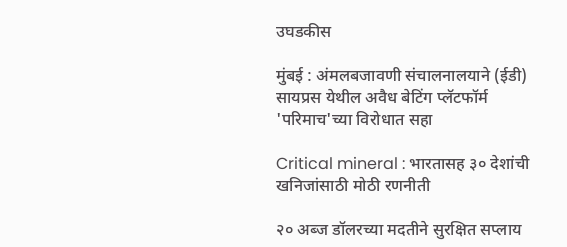उघडकीस

मुंबई : अंमलबजावणी संचालनालयाने (ईडी) सायप्रस येथील अवैध बेटिंग प्लॅटफॉर्म 'परिमाच'च्या विरोधात सहा

Critical mineral : भारतासह ३० देशांची खनिजांसाठी मोठी रणनीती

२० अब्ज डॉलरच्या मदतीने सुरक्षित सप्लाय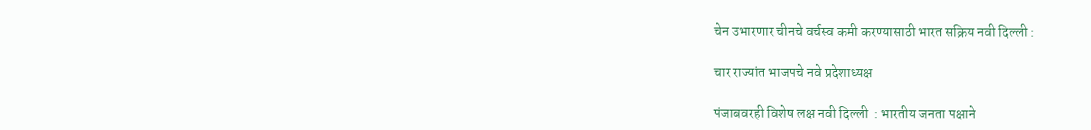चेन उभारणार चीनचे वर्चस्व कमी करण्यासाठी भारत सक्रिय नवी दिल्ली :

चार राज्यांत भाजपचे नवे प्रदेशाध्यक्ष

पंजाबवरही विशेष लक्ष नवी दिल्ली  : भारतीय जनता पक्षाने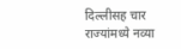दिल्लीसह चार राज्यांमध्ये नव्या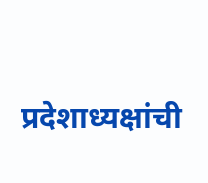प्रदेशाध्यक्षांची